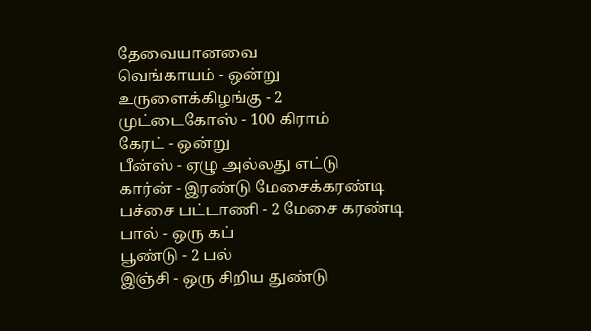தேவையானவை
வெங்காயம் - ஒன்று
உருளைக்கிழங்கு - 2
முட்டைகோஸ் - 100 கிராம்
கேரட் - ஒன்று
பீன்ஸ் - ஏழு அல்லது எட்டு
கார்ன் - இரண்டு மேசைக்கரண்டி
பச்சை பட்டாணி - 2 மேசை கரண்டி
பால் - ஒரு கப்
பூண்டு - 2 பல்
இஞ்சி - ஒரு சிறிய துண்டு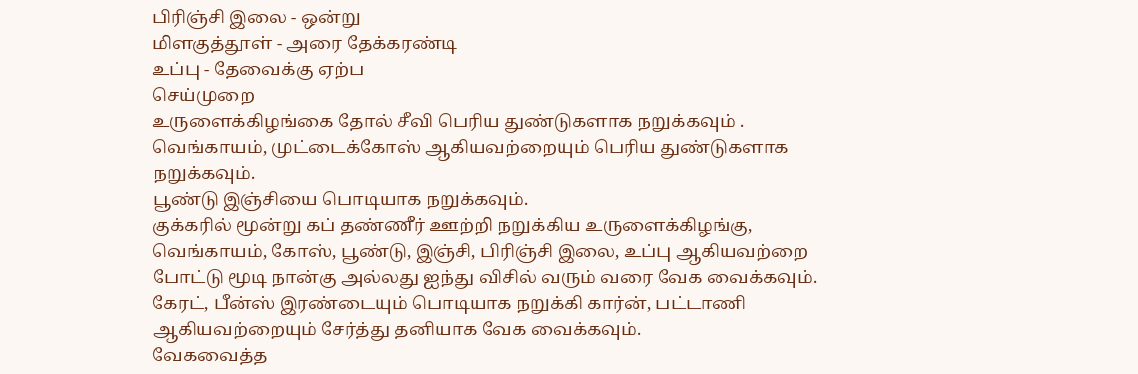பிரிஞ்சி இலை - ஒன்று
மிளகுத்தூள் - அரை தேக்கரண்டி
உப்பு - தேவைக்கு ஏற்ப
செய்முறை
உருளைக்கிழங்கை தோல் சீவி பெரிய துண்டுகளாக நறுக்கவும் .
வெங்காயம், முட்டைக்கோஸ் ஆகியவற்றையும் பெரிய துண்டுகளாக நறுக்கவும்.
பூண்டு இஞ்சியை பொடியாக நறுக்கவும்.
குக்கரில் மூன்று கப் தண்ணீர் ஊற்றி நறுக்கிய உருளைக்கிழங்கு, வெங்காயம், கோஸ், பூண்டு, இஞ்சி, பிரிஞ்சி இலை, உப்பு ஆகியவற்றை போட்டு மூடி நான்கு அல்லது ஐந்து விசில் வரும் வரை வேக வைக்கவும்.
கேரட், பீன்ஸ் இரண்டையும் பொடியாக நறுக்கி கார்ன், பட்டாணி ஆகியவற்றையும் சேர்த்து தனியாக வேக வைக்கவும்.
வேகவைத்த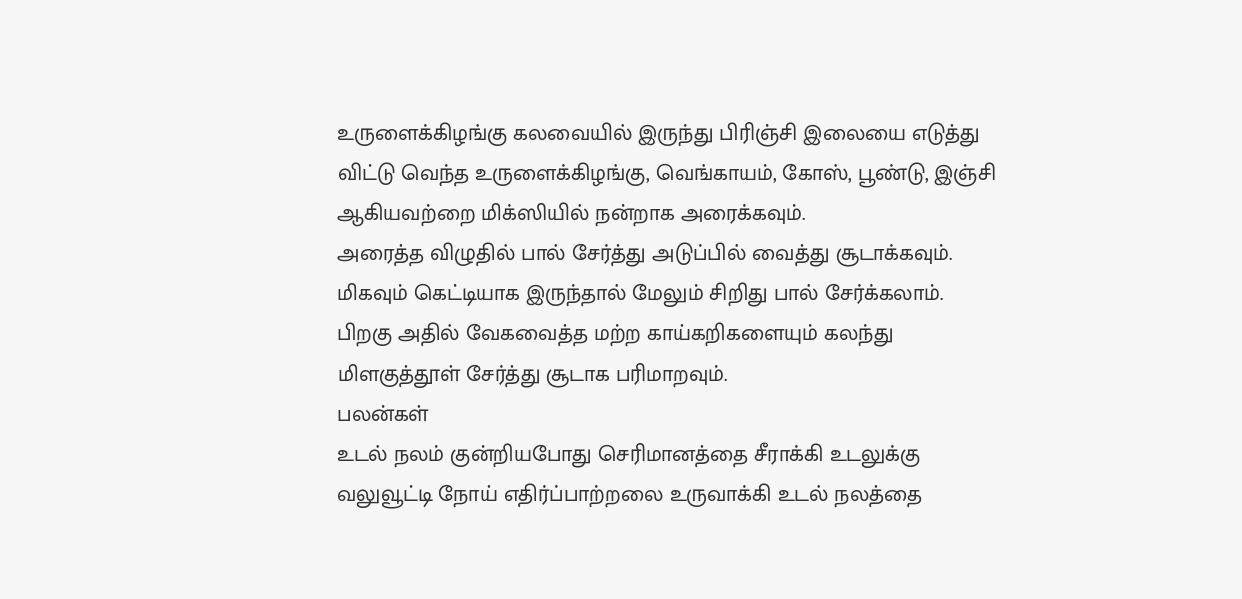உருளைக்கிழங்கு கலவையில் இருந்து பிரிஞ்சி இலையை எடுத்து விட்டு வெந்த உருளைக்கிழங்கு, வெங்காயம், கோஸ், பூண்டு, இஞ்சி ஆகியவற்றை மிக்ஸியில் நன்றாக அரைக்கவும்.
அரைத்த விழுதில் பால் சேர்த்து அடுப்பில் வைத்து சூடாக்கவும்.
மிகவும் கெட்டியாக இருந்தால் மேலும் சிறிது பால் சேர்க்கலாம்.
பிறகு அதில் வேகவைத்த மற்ற காய்கறிகளையும் கலந்து மிளகுத்தூள் சேர்த்து சூடாக பரிமாறவும்.
பலன்கள்
உடல் நலம் குன்றியபோது செரிமானத்தை சீராக்கி உடலுக்கு வலுவூட்டி நோய் எதிர்ப்பாற்றலை உருவாக்கி உடல் நலத்தை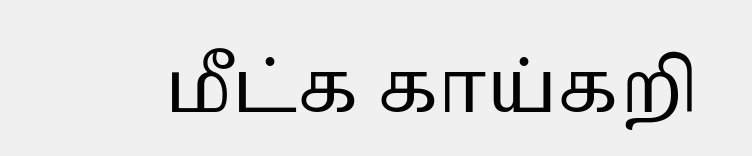மீட்க காய்கறி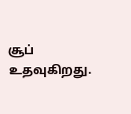சூப் உதவுகிறது.